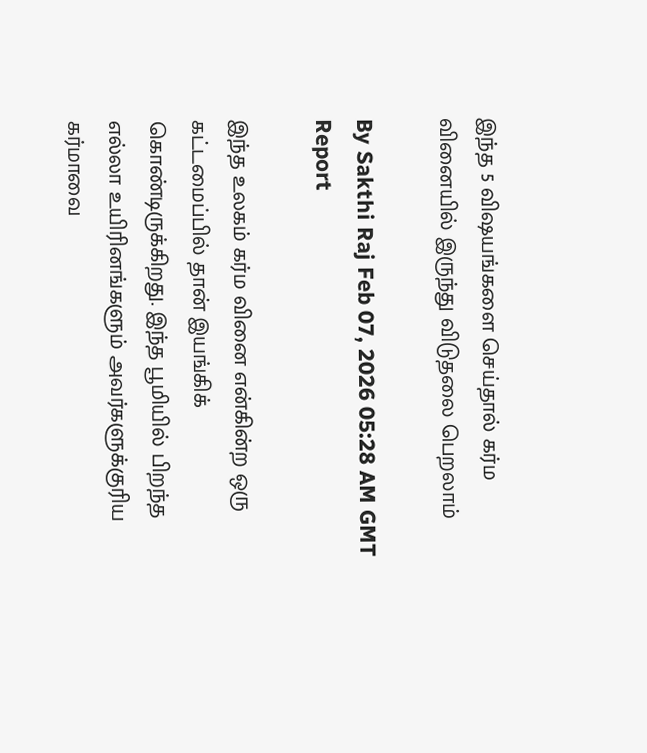இந்த 5 விஷயங்களை செய்தால் கர்ம வினையில் இருந்து விடுதலை பெறலாம்

By Sakthi Raj Feb 07, 2026 05:28 AM GMT
Report

இந்த உலகம் கர்ம வினை என்கின்ற ஒரு கட்டமைப்பில் தான் இயங்கிக் கொண்டிருக்கிறது. இந்த பூமியில் பிறந்த எல்லா உயிரினங்களும் அவர்களுக்குரிய கர்மாவை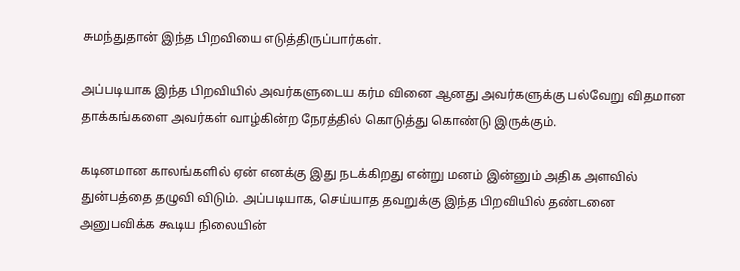சுமந்துதான் இந்த பிறவியை எடுத்திருப்பார்கள்.

அப்படியாக இந்த பிறவியில் அவர்களுடைய கர்ம வினை ஆனது அவர்களுக்கு பல்வேறு விதமான தாக்கங்களை அவர்கள் வாழ்கின்ற நேரத்தில் கொடுத்து கொண்டு இருக்கும்.

கடினமான காலங்களில் ஏன் எனக்கு இது நடக்கிறது என்று மனம் இன்னும் அதிக அளவில் துன்பத்தை தழுவி விடும். அப்படியாக, செய்யாத தவறுக்கு இந்த பிறவியில் தண்டனை அனுபவிக்க கூடிய நிலையின்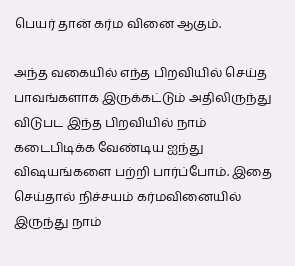பெயர் தான் கர்ம வினை ஆகும்.

அந்த வகையில் எந்த பிறவியில் செய்த பாவங்களாக இருக்கட்டும் அதிலிருந்து விடுபட இந்த பிறவியில் நாம் கடைபிடிக்க வேண்டிய ஐந்து விஷயங்களை பற்றி பார்ப்போம். இதை செய்தால் நிச்சயம் கர்மவினையில் இருந்து நாம்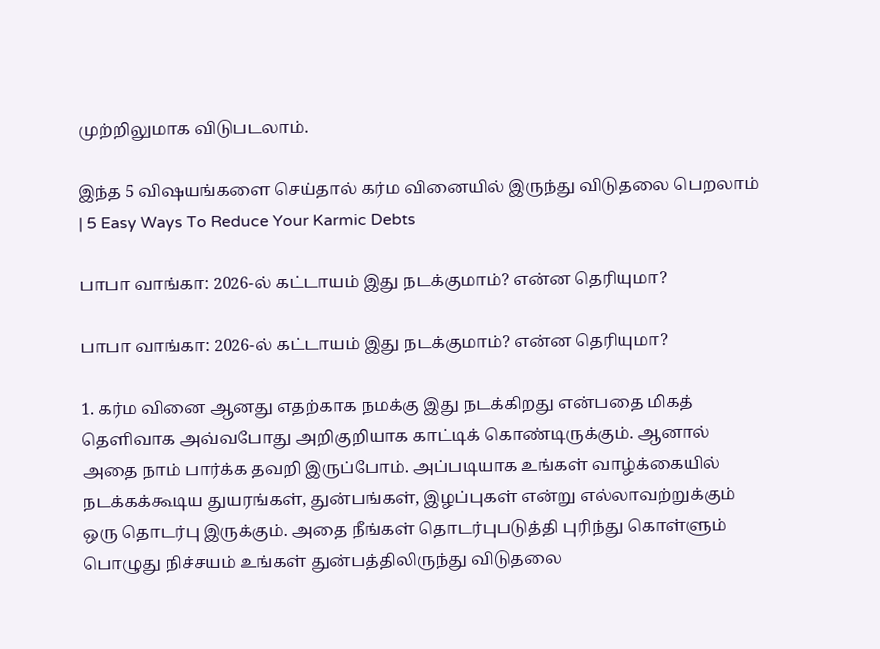முற்றிலுமாக விடுபடலாம்.

இந்த 5 விஷயங்களை செய்தால் கர்ம வினையில் இருந்து விடுதலை பெறலாம் | 5 Easy Ways To Reduce Your Karmic Debts

பாபா வாங்கா: 2026-ல் கட்டாயம் இது நடக்குமாம்? என்ன தெரியுமா?

பாபா வாங்கா: 2026-ல் கட்டாயம் இது நடக்குமாம்? என்ன தெரியுமா?

1. கர்ம வினை ஆனது எதற்காக நமக்கு இது நடக்கிறது என்பதை மிகத் தெளிவாக அவ்வபோது அறிகுறியாக காட்டிக் கொண்டிருக்கும். ஆனால் அதை நாம் பார்க்க தவறி இருப்போம். அப்படியாக உங்கள் வாழ்க்கையில் நடக்கக்கூடிய துயரங்கள், துன்பங்கள், இழப்புகள் என்று எல்லாவற்றுக்கும் ஒரு தொடர்பு இருக்கும். அதை நீங்கள் தொடர்புபடுத்தி புரிந்து கொள்ளும் பொழுது நிச்சயம் உங்கள் துன்பத்திலிருந்து விடுதலை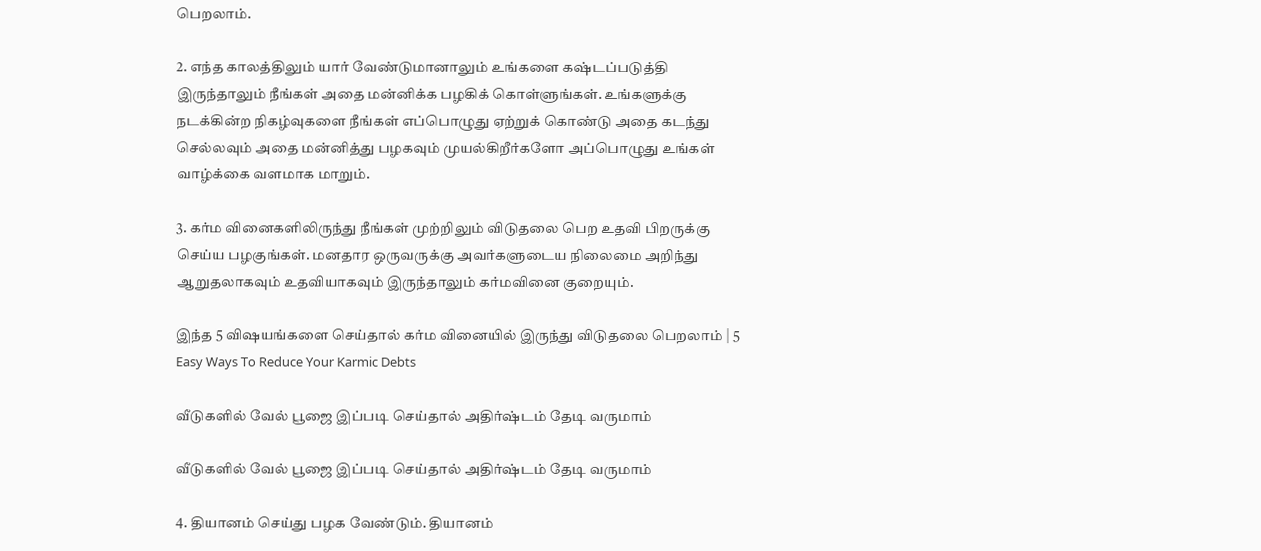பெறலாம்.

2. எந்த காலத்திலும் யார் வேண்டுமானாலும் உங்களை கஷ்டப்படுத்தி இருந்தாலும் நீங்கள் அதை மன்னிக்க பழகிக் கொள்ளுங்கள். உங்களுக்கு நடக்கின்ற நிகழ்வுகளை நீங்கள் எப்பொழுது ஏற்றுக் கொண்டு அதை கடந்து செல்லவும் அதை மன்னித்து பழகவும் முயல்கிறீர்களோ அப்பொழுது உங்கள் வாழ்க்கை வளமாக மாறும்.

3. கர்ம வினைகளிலிருந்து நீங்கள் முற்றிலும் விடுதலை பெற உதவி பிறருக்கு செய்ய பழகுங்கள். மனதார ஒருவருக்கு அவர்களுடைய நிலைமை அறிந்து ஆறுதலாகவும் உதவியாகவும் இருந்தாலும் கர்மவினை குறையும்.

இந்த 5 விஷயங்களை செய்தால் கர்ம வினையில் இருந்து விடுதலை பெறலாம் | 5 Easy Ways To Reduce Your Karmic Debts

வீடுகளில் வேல் பூஜை இப்படி செய்தால் அதிர்ஷ்டம் தேடி வருமாம்

வீடுகளில் வேல் பூஜை இப்படி செய்தால் அதிர்ஷ்டம் தேடி வருமாம்

4. தியானம் செய்து பழக வேண்டும். தியானம்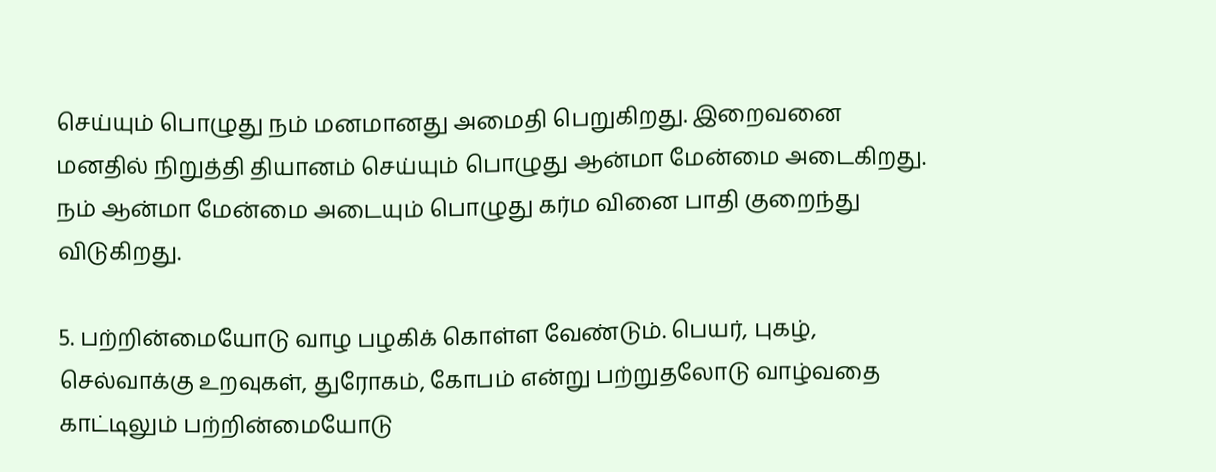செய்யும் பொழுது நம் மனமானது அமைதி பெறுகிறது. இறைவனை மனதில் நிறுத்தி தியானம் செய்யும் பொழுது ஆன்மா மேன்மை அடைகிறது. நம் ஆன்மா மேன்மை அடையும் பொழுது கர்ம வினை பாதி குறைந்து விடுகிறது.

5. பற்றின்மையோடு வாழ பழகிக் கொள்ள வேண்டும். பெயர், புகழ், செல்வாக்கு உறவுகள், துரோகம், கோபம் என்று பற்றுதலோடு வாழ்வதை காட்டிலும் பற்றின்மையோடு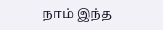நாம் இந்த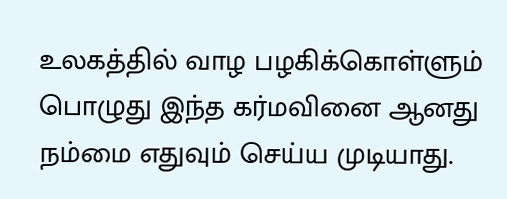உலகத்தில் வாழ பழகிக்கொள்ளும் பொழுது இந்த கர்மவினை ஆனது நம்மை எதுவும் செய்ய முடியாது.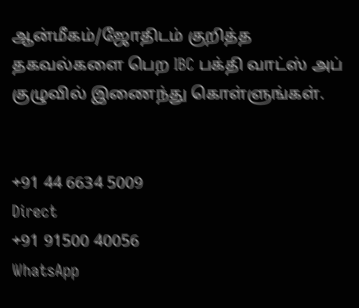ஆன்மீகம்/ஜோதிடம் குறித்த தகவல்களை பெற IBC பக்தி வாட்ஸ் அப் குழுவில் இணைந்து கொள்ளுங்கள்.


+91 44 6634 5009
Direct
+91 91500 40056
WhatsApp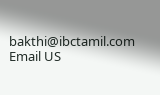bakthi@ibctamil.com
Email US